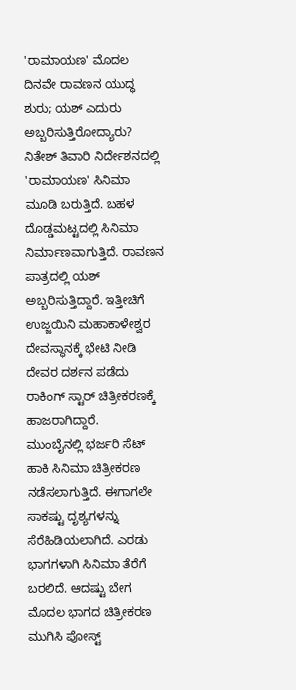'ರಾಮಾಯಣ' ಮೊದಲ ದಿನವೇ ರಾವಣನ ಯುದ್ಧ ಶುರು; ಯಶ್ ಎದುರು ಅಬ್ಬರಿಸುತ್ತಿರೋದ್ಯಾರು?
ನಿತೇಶ್ ತಿವಾರಿ ನಿರ್ದೇಶನದಲ್ಲಿ 'ರಾಮಾಯಣ' ಸಿನಿಮಾ ಮೂಡಿ ಬರುತ್ತಿದೆ. ಬಹಳ ದೊಡ್ಡಮಟ್ಟದಲ್ಲಿ ಸಿನಿಮಾ ನಿರ್ಮಾಣವಾಗುತ್ತಿದೆ. ರಾವಣನ ಪಾತ್ರದಲ್ಲಿ ಯಶ್ ಅಬ್ಬರಿಸುತ್ತಿದ್ದಾರೆ. ಇತ್ತೀಚಿಗೆ ಉಜ್ಜಯಿನಿ ಮಹಾಕಾಳೇಶ್ವರ ದೇವಸ್ಥಾನಕ್ಕೆ ಭೇಟಿ ನೀಡಿ ದೇವರ ದರ್ಶನ ಪಡೆದು ರಾಕಿಂಗ್ ಸ್ಟಾರ್ ಚಿತ್ರೀಕರಣಕ್ಕೆ ಹಾಜರಾಗಿದ್ದಾರೆ.
ಮುಂಬೈನಲ್ಲಿ ಭರ್ಜರಿ ಸೆಟ್ ಹಾಕಿ ಸಿನಿಮಾ ಚಿತ್ರೀಕರಣ ನಡೆಸಲಾಗುತ್ತಿದೆ. ಈಗಾಗಲೇ ಸಾಕಷ್ಟು ದೃಶ್ಯಗಳನ್ನು ಸೆರೆಹಿಡಿಯಲಾಗಿದೆ. ಎರಡು ಭಾಗಗಳಾಗಿ ಸಿನಿಮಾ ತೆರೆಗೆ ಬರಲಿದೆ. ಆದಷ್ಟು ಬೇಗ ಮೊದಲ ಭಾಗದ ಚಿತ್ರೀಕರಣ ಮುಗಿಸಿ ಪೋಸ್ಟ್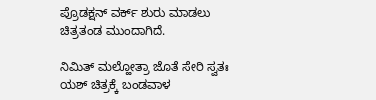ಪ್ರೊಡಕ್ಷನ್ ವರ್ಕ್ ಶುರು ಮಾಡಲು ಚಿತ್ರತಂಡ ಮುಂದಾಗಿದೆ.

ನಿಮಿತ್ ಮಲ್ಹೋತ್ರಾ ಜೊತೆ ಸೇರಿ ಸ್ವತಃ ಯಶ್ ಚಿತ್ರಕ್ಕೆ ಬಂಡವಾಳ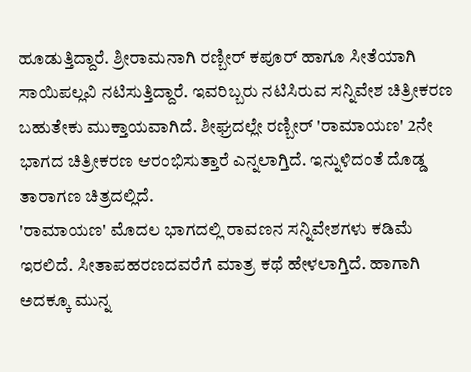ಹೂಡುತ್ತಿದ್ದಾರೆ. ಶ್ರೀರಾಮನಾಗಿ ರಣ್ಬೀರ್ ಕಪೂರ್ ಹಾಗೂ ಸೀತೆಯಾಗಿ ಸಾಯಿಪಲ್ಲವಿ ನಟಿಸುತ್ತಿದ್ದಾರೆ. ಇವರಿಬ್ಬರು ನಟಿಸಿರುವ ಸನ್ನಿವೇಶ ಚಿತ್ರೀಕರಣ ಬಹುತೇಕು ಮುಕ್ತಾಯವಾಗಿದೆ. ಶೀಘ್ರದಲ್ಲೇ ರಣ್ಬೀರ್ 'ರಾಮಾಯಣ' 2ನೇ ಭಾಗದ ಚಿತ್ರೀಕರಣ ಆರಂಭಿಸುತ್ತಾರೆ ಎನ್ನಲಾಗ್ತಿದೆ. ಇನ್ನುಳಿದಂತೆ ದೊಡ್ಡ ತಾರಾಗಣ ಚಿತ್ರದಲ್ಲಿದೆ.
'ರಾಮಾಯಣ' ಮೊದಲ ಭಾಗದಲ್ಲಿ ರಾವಣನ ಸನ್ನಿವೇಶಗಳು ಕಡಿಮೆ ಇರಲಿದೆ. ಸೀತಾಪಹರಣದವರೆಗೆ ಮಾತ್ರ ಕಥೆ ಹೇಳಲಾಗ್ತಿದೆ. ಹಾಗಾಗಿ ಅದಕ್ಕೂ ಮುನ್ನ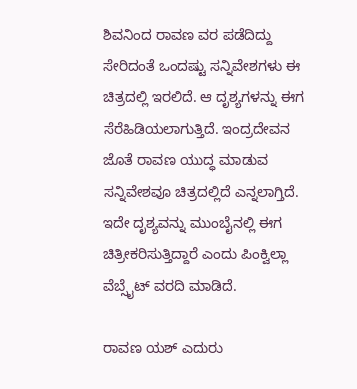ಶಿವನಿಂದ ರಾವಣ ವರ ಪಡೆದಿದ್ದು ಸೇರಿದಂತೆ ಒಂದಷ್ಟು ಸನ್ನಿವೇಶಗಳು ಈ ಚಿತ್ರದಲ್ಲಿ ಇರಲಿದೆ. ಆ ದೃಶ್ಯಗಳನ್ನು ಈಗ ಸೆರೆಹಿಡಿಯಲಾಗುತ್ತಿದೆ. ಇಂದ್ರದೇವನ ಜೊತೆ ರಾವಣ ಯುದ್ಧ ಮಾಡುವ ಸನ್ನಿವೇಶವೂ ಚಿತ್ರದಲ್ಲಿದೆ ಎನ್ನಲಾಗ್ತಿದೆ. ಇದೇ ದೃಶ್ಯವನ್ನು ಮುಂಬೈನಲ್ಲಿ ಈಗ ಚಿತ್ರೀಕರಿಸುತ್ತಿದ್ದಾರೆ ಎಂದು ಪಿಂಕ್ವಿಲ್ಲಾ ವೆಬ್ಸೈಟ್ ವರದಿ ಮಾಡಿದೆ.

ರಾವಣ ಯಶ್ ಎದುರು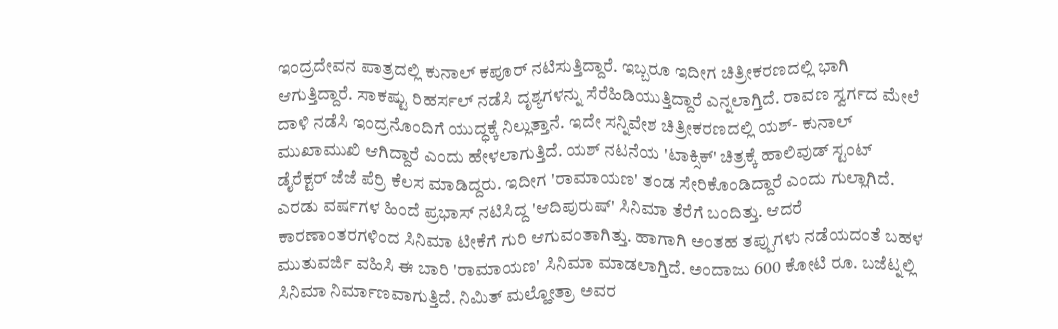ಇಂದ್ರದೇವನ ಪಾತ್ರದಲ್ಲಿ ಕುನಾಲ್ ಕಪೂರ್ ನಟಿಸುತ್ತಿದ್ದಾರೆ. ಇಬ್ಬರೂ ಇದೀಗ ಚಿತ್ರೀಕರಣದಲ್ಲಿ ಭಾಗಿ ಆಗುತ್ತಿದ್ದಾರೆ. ಸಾಕಷ್ಟು ರಿಹರ್ಸಲ್ ನಡೆಸಿ ದೃಶ್ಯಗಳನ್ನು ಸೆರೆಹಿಡಿಯುತ್ತಿದ್ದಾರೆ ಎನ್ನಲಾಗ್ತಿದೆ. ರಾವಣ ಸ್ವರ್ಗದ ಮೇಲೆ ದಾಳಿ ನಡೆಸಿ ಇಂದ್ರನೊಂದಿಗೆ ಯುದ್ಧಕ್ಕೆ ನಿಲ್ಲುತ್ತಾನೆ. ಇದೇ ಸನ್ನಿವೇಶ ಚಿತ್ರೀಕರಣದಲ್ಲಿ ಯಶ್- ಕುನಾಲ್ ಮುಖಾಮುಖಿ ಆಗಿದ್ದಾರೆ ಎಂದು ಹೇಳಲಾಗುತ್ತಿದೆ. ಯಶ್ ನಟನೆಯ 'ಟಾಕ್ಸಿಕ್' ಚಿತ್ರಕ್ಕೆ ಹಾಲಿವುಡ್ ಸ್ಟಂಟ್ ಡೈರೆಕ್ಟರ್ ಜೆಜೆ ಪೆರ್ರಿ ಕೆಲಸ ಮಾಡಿದ್ದರು. ಇದೀಗ 'ರಾಮಾಯಣ' ತಂಡ ಸೇರಿಕೊಂಡಿದ್ದಾರೆ ಎಂದು ಗುಲ್ಲಾಗಿದೆ.
ಎರಡು ವರ್ಷಗಳ ಹಿಂದೆ ಪ್ರಭಾಸ್ ನಟಿಸಿದ್ದ 'ಆದಿಪುರುಷ್' ಸಿನಿಮಾ ತೆರೆಗೆ ಬಂದಿತ್ತು. ಆದರೆ ಕಾರಣಾಂತರಗಳಿಂದ ಸಿನಿಮಾ ಟೀಕೆಗೆ ಗುರಿ ಆಗುವಂತಾಗಿತ್ತು. ಹಾಗಾಗಿ ಅಂತಹ ತಪ್ಪುಗಳು ನಡೆಯದಂತೆ ಬಹಳ ಮುತುವರ್ಜಿ ವಹಿಸಿ ಈ ಬಾರಿ 'ರಾಮಾಯಣ' ಸಿನಿಮಾ ಮಾಡಲಾಗ್ತಿದೆ. ಅಂದಾಜು 600 ಕೋಟಿ ರೂ. ಬಜೆಟ್ನಲ್ಲಿ ಸಿನಿಮಾ ನಿರ್ಮಾಣವಾಗುತ್ತಿದೆ. ನಿಮಿತ್ ಮಲ್ಹೋತ್ರಾ ಅವರ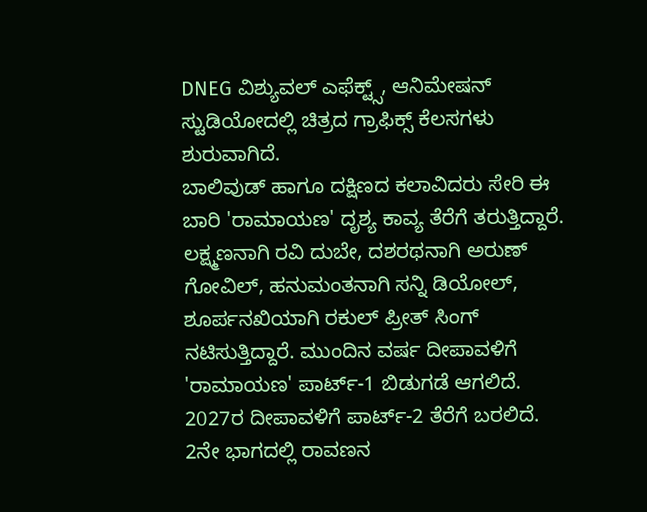DNEG ವಿಶ್ಯುವಲ್ ಎಫೆಕ್ಟ್ಸ್, ಆನಿಮೇಷನ್ ಸ್ಟುಡಿಯೋದಲ್ಲಿ ಚಿತ್ರದ ಗ್ರಾಫಿಕ್ಸ್ ಕೆಲಸಗಳು ಶುರುವಾಗಿದೆ.
ಬಾಲಿವುಡ್ ಹಾಗೂ ದಕ್ಷಿಣದ ಕಲಾವಿದರು ಸೇರಿ ಈ ಬಾರಿ 'ರಾಮಾಯಣ' ದೃಶ್ಯ ಕಾವ್ಯ ತೆರೆಗೆ ತರುತ್ತಿದ್ದಾರೆ. ಲಕ್ಷ್ಮಣನಾಗಿ ರವಿ ದುಬೇ, ದಶರಥನಾಗಿ ಅರುಣ್ ಗೋವಿಲ್, ಹನುಮಂತನಾಗಿ ಸನ್ನಿ ಡಿಯೋಲ್, ಶೂರ್ಪನಖಿಯಾಗಿ ರಕುಲ್ ಪ್ರೀತ್ ಸಿಂಗ್ ನಟಿಸುತ್ತಿದ್ದಾರೆ. ಮುಂದಿನ ವರ್ಷ ದೀಪಾವಳಿಗೆ 'ರಾಮಾಯಣ' ಪಾರ್ಟ್-1 ಬಿಡುಗಡೆ ಆಗಲಿದೆ. 2027ರ ದೀಪಾವಳಿಗೆ ಪಾರ್ಟ್-2 ತೆರೆಗೆ ಬರಲಿದೆ.
2ನೇ ಭಾಗದಲ್ಲಿ ರಾವಣನ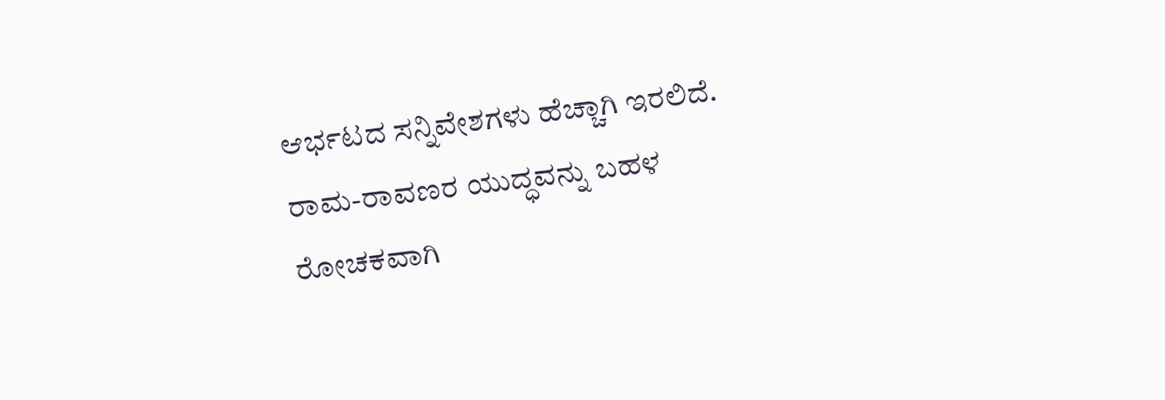ಆರ್ಭಟದ ಸನ್ನಿವೇಶಗಳು ಹೆಚ್ಚಾಗಿ ಇರಲಿದೆ. ರಾಮ-ರಾವಣರ ಯುದ್ಧವನ್ನು ಬಹಳ ರೋಚಕವಾಗಿ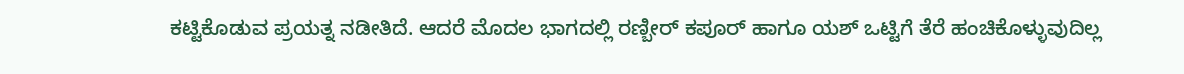ಕಟ್ಟಿಕೊಡುವ ಪ್ರಯತ್ನ ನಡೀತಿದೆ. ಆದರೆ ಮೊದಲ ಭಾಗದಲ್ಲಿ ರಣ್ಬೀರ್ ಕಪೂರ್ ಹಾಗೂ ಯಶ್ ಒಟ್ಟಿಗೆ ತೆರೆ ಹಂಚಿಕೊಳ್ಳುವುದಿಲ್ಲ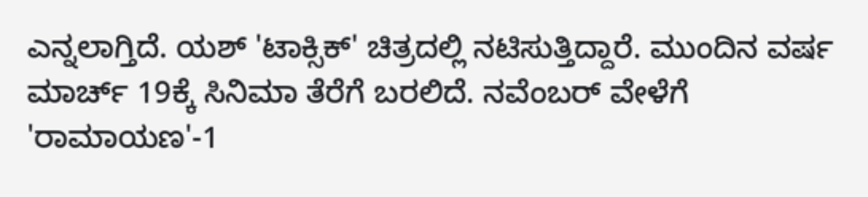ಎನ್ನಲಾಗ್ತಿದೆ. ಯಶ್ 'ಟಾಕ್ಸಿಕ್' ಚಿತ್ರದಲ್ಲಿ ನಟಿಸುತ್ತಿದ್ದಾರೆ. ಮುಂದಿನ ವರ್ಷ ಮಾರ್ಚ್ 19ಕ್ಕೆ ಸಿನಿಮಾ ತೆರೆಗೆ ಬರಲಿದೆ. ನವೆಂಬರ್ ವೇಳೆಗೆ 'ರಾಮಾಯಣ'-1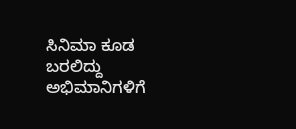ಸಿನಿಮಾ ಕೂಡ ಬರಲಿದ್ದು ಅಭಿಮಾನಿಗಳಿಗೆ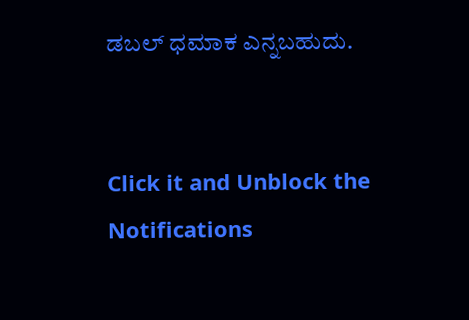ಡಬಲ್ ಧಮಾಕ ಎನ್ನಬಹುದು.


Click it and Unblock the Notifications